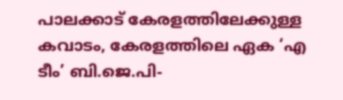പാലക്കാട് കേരളത്തിലേക്കുള്ള കവാടം, കേരളത്തിലെ ഏക ‘എ ടീം’ ബി.ജെ.പി-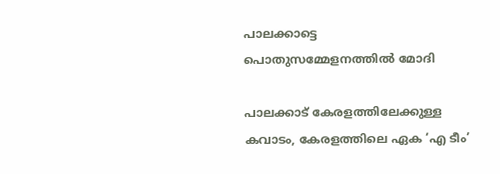പാലക്കാട്ടെ പൊതുസമ്മേളനത്തിൽ മോദി

പാലക്കാട് കേരളത്തിലേക്കുള്ള കവാടം, കേരളത്തിലെ ഏക ‘എ ടീം’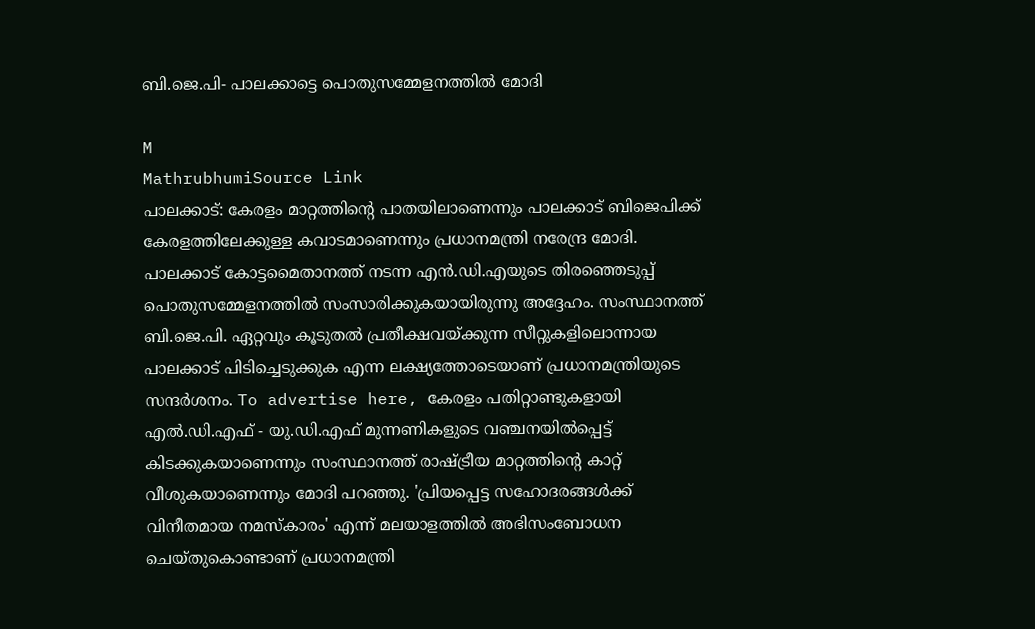ബി.ജെ.പി- പാലക്കാട്ടെ പൊതുസമ്മേളനത്തിൽ മോദി

M
MathrubhumiSource Link
പാലക്കാട്: കേരളം മാറ്റത്തിന്റെ പാതയിലാണെന്നും പാലക്കാട് ബിജെപിക്ക് കേരളത്തിലേക്കുള്ള കവാടമാണെന്നും പ്രധാനമന്ത്രി നരേന്ദ്ര മോദി. പാലക്കാട് കോട്ടമൈതാനത്ത് നടന്ന എൻ.ഡി.എയുടെ തിരഞ്ഞെടുപ്പ് പൊതുസമ്മേളനത്തിൽ സംസാരിക്കുകയായിരുന്നു അദ്ദേഹം. സംസ്ഥാനത്ത് ബി.ജെ.പി. ഏറ്റവും കൂടുതൽ പ്രതീക്ഷവയ്ക്കുന്ന സീറ്റുകളിലൊന്നായ പാലക്കാട് പിടിച്ചെടുക്കുക എന്ന ലക്ഷ്യത്തോടെയാണ് പ്രധാനമന്ത്രിയുടെ സന്ദർശനം. To advertise here, കേരളം പതിറ്റാണ്ടുകളായി എൽ.ഡി.എഫ് - യു.ഡി.എഫ് മുന്നണികളുടെ വഞ്ചനയിൽപ്പെട്ട് കിടക്കുകയാണെന്നും സംസ്ഥാനത്ത് രാഷ്ട്രീയ മാറ്റത്തിന്റെ കാറ്റ് വീശുകയാണെന്നും മോദി പറഞ്ഞു. 'പ്രിയപ്പെട്ട സഹോദരങ്ങൾക്ക് വിനീതമായ നമസ്‌കാരം' എന്ന് മലയാളത്തിൽ അഭിസംബോധന ചെയ്തുകൊണ്ടാണ് പ്രധാനമന്ത്രി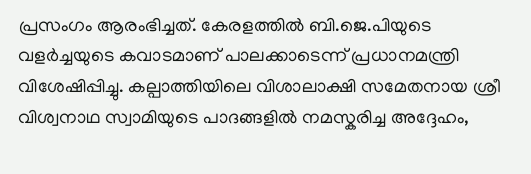പ്രസംഗം ആരംഭിച്ചത്. കേരളത്തിൽ ബി.ജെ.പിയുടെ വളർച്ചയുടെ കവാടമാണ് പാലക്കാടെന്ന് പ്രധാനമന്ത്രി വിശേഷിപ്പിച്ചു. കല്പാത്തിയിലെ വിശാലാക്ഷി സമേതനായ ശ്രീ വിശ്വനാഥ സ്വാമിയുടെ പാദങ്ങളിൽ നമസ്കരിച്ച അദ്ദേഹം,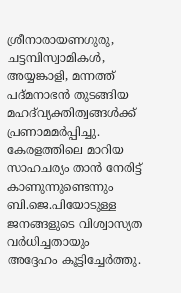ശ്രീനാരായണഗുരു, ചട്ടമ്പിസ്വാമികൾ, അയ്യങ്കാളി, മന്നത്ത് പദ്മനാഭൻ തുടങ്ങിയ മഹദ്‌വ്യക്തിത്വങ്ങൾക്ക് പ്രണാമമർപ്പിച്ചു. കേരളത്തിലെ മാറിയ സാഹചര്യം താൻ നേരിട്ട് കാണുന്നുണ്ടെന്നും ബി.ജെ.പിയോടുള്ള ജനങ്ങളുടെ വിശ്വാസ്യത വർധിച്ചതായും അദ്ദേഹം കൂട്ടിച്ചേർത്തു.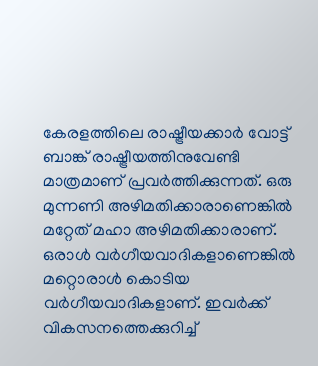കേരളത്തിലെ രാഷ്ട്രീയക്കാർ വോട്ട് ബാങ്ക് രാഷ്ട്രീയത്തിനുവേണ്ടി മാത്രമാണ് പ്രവർത്തിക്കുന്നത്. ഒരു മുന്നണി അഴിമതിക്കാരാണെങ്കിൽ മറ്റേത് മഹാ അഴിമതിക്കാരാണ്. ഒരാൾ വർഗീയവാദികളാണെങ്കിൽ മറ്റൊരാൾ കൊടിയ വർഗീയവാദികളാണ്. ഇവർക്ക് വികസനത്തെക്കുറിച്ച്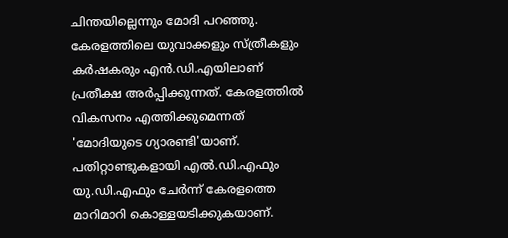ചിന്തയില്ലെന്നും മോദി പറഞ്ഞു. കേരളത്തിലെ യുവാക്കളും സ്ത്രീകളും കർഷകരും എൻ.ഡി.എയിലാണ് പ്രതീക്ഷ അർപ്പിക്കുന്നത്. കേരളത്തിൽ വികസനം എത്തിക്കുമെന്നത് 'മോദിയുടെ ഗ്യാരണ്ടി'യാണ്. പതിറ്റാണ്ടുകളായി എൽ.ഡി.എഫും യു.ഡി.എഫും ചേർന്ന് കേരളത്തെ മാറിമാറി കൊള്ളയടിക്കുകയാണ്.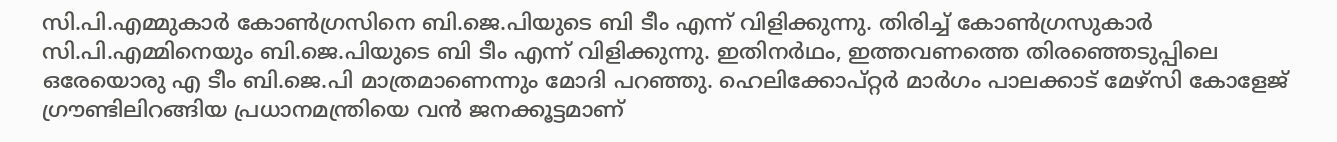സി.പി.എമ്മുകാർ കോൺഗ്രസിനെ ബി.ജെ.പിയുടെ ബി ടീം എന്ന് വിളിക്കുന്നു. തിരിച്ച് കോൺഗ്രസുകാർ സി.പി.എമ്മിനെയും ബി.ജെ.പിയുടെ ബി ടീം എന്ന് വിളിക്കുന്നു. ഇതിനർഥം, ഇത്തവണത്തെ തിരഞ്ഞെടുപ്പിലെ ഒരേയൊരു എ ടീം ബി.ജെ.പി മാത്രമാണെന്നും മോദി പറഞ്ഞു. ഹെലിക്കോപ്റ്റർ മാർഗം പാലക്കാട് മേഴ്സി കോളേജ് ഗ്രൗണ്ടിലിറങ്ങിയ പ്രധാനമന്ത്രിയെ വൻ ജനക്കൂട്ടമാണ്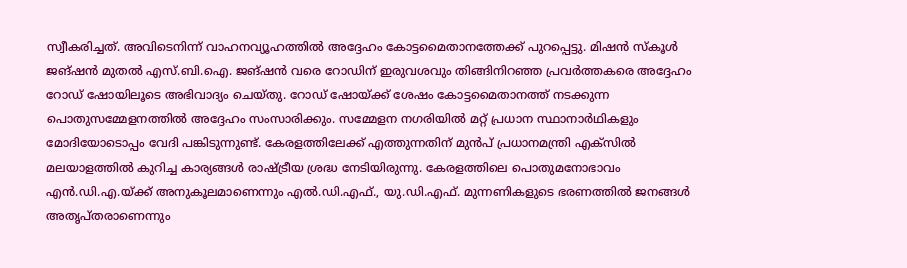സ്വീകരിച്ചത്. അവിടെനിന്ന് വാഹനവ്യൂഹത്തിൽ അദ്ദേഹം കോട്ടമൈതാനത്തേക്ക് പുറപ്പെട്ടു. മിഷൻ സ്‌കൂൾ ജങ്ഷൻ മുതൽ എസ്.ബി.ഐ. ജങ്ഷൻ വരെ റോഡിന് ഇരുവശവും തിങ്ങിനിറഞ്ഞ പ്രവർത്തകരെ അദ്ദേഹം റോഡ് ഷോയിലൂടെ അഭിവാദ്യം ചെയ്തു. റോഡ് ഷോയ്ക്ക് ശേഷം കോട്ടമൈതാനത്ത് നടക്കുന്ന പൊതുസമ്മേളനത്തിൽ അദ്ദേഹം സംസാരിക്കും. സമ്മേളന നഗരിയിൽ മറ്റ് പ്രധാന സ്ഥാനാർഥികളും മോദിയോടൊപ്പം വേദി പങ്കിടുന്നുണ്ട്. കേരളത്തിലേക്ക് എത്തുന്നതിന് മുൻപ് പ്രധാനമന്ത്രി എക്സിൽ മലയാളത്തിൽ കുറിച്ച കാര്യങ്ങൾ രാഷ്ട്രീയ ശ്രദ്ധ നേടിയിരുന്നു. കേരളത്തിലെ പൊതുമനോഭാവം എൻ.ഡി.എ.യ്ക്ക് അനുകൂലമാണെന്നും എൽ.ഡി.എഫ്., യു.ഡി.എഫ്. മുന്നണികളുടെ ഭരണത്തിൽ ജനങ്ങൾ അതൃപ്തരാണെന്നും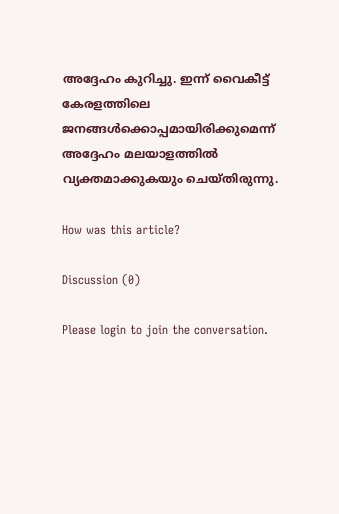അദ്ദേഹം കുറിച്ചു. ഇന്ന് വൈകീട്ട് കേരളത്തിലെ ജനങ്ങൾക്കൊപ്പമായിരിക്കുമെന്ന് അദ്ദേഹം മലയാളത്തിൽ വ്യക്തമാക്കുകയും ചെയ്തിരുന്നു.

How was this article?

Discussion (0)

Please login to join the conversation.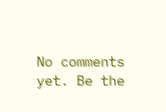No comments yet. Be the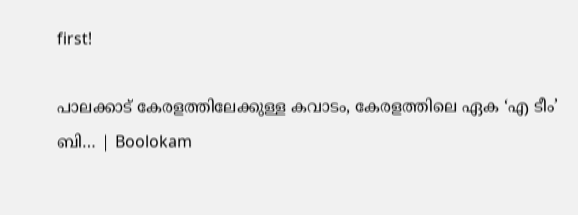first!

പാലക്കാട് കേരളത്തിലേക്കുള്ള കവാടം, കേരളത്തിലെ ഏക ‘എ ടീം’ ബി… | Boolokam